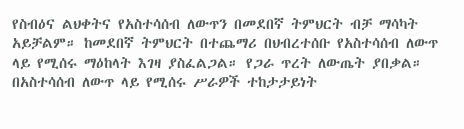የስብዕና ልህቀትና የአስተሳሰብ ለውጥን በመደበኛ ትምህርት ብቻ ማሳካት አይቻልም። ከመደበኛ ትምህርት በተጨማሪ በህብረተሰቡ የአስተሳሰብ ለውጥ ላይ የሚሰሩ ማዕከላት እገዛ ያስፈልጋል። የጋራ ጥረት ለውጤት ያበቃል። በአስተሳሰብ ለውጥ ላይ የሚሰሩ ሥራዎች ተከታታይነት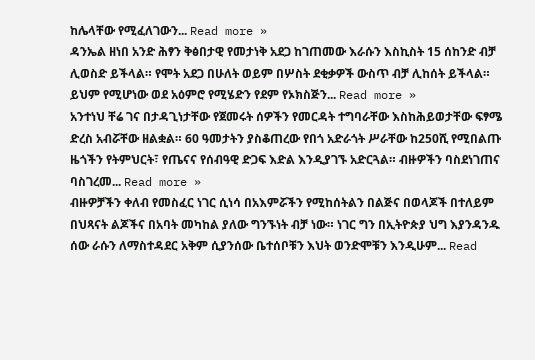ከሌላቸው የሚፈለገውን... Read more »
ዳንኤል ዘነበ አንድ ሕፃን ቅፅበታዊ የመታነቅ አደጋ ከገጠመው እራሱን እስኪስት 15 ሰከንድ ብቻ ሊወስድ ይችላል። የሞት አደጋ በሁለት ወይም በሦስት ደቂቃዎች ውስጥ ብቻ ሊከሰት ይችላል። ይህም የሚሆነው ወደ አዕምሮ የሚሄድን የደም የኦክስጅን... Read more »
አንተነህ ቸሬ ገና በታዳጊነታቸው የጀመሩት ሰዎችን የመርዳት ተግባራቸው እስከሕይወታቸው ፍፃሜ ድረስ አብሯቸው ዘልቋል። 60 ዓመታትን ያስቆጠረው የበጎ አድራጎት ሥራቸው ከ250ሺ የሚበልጡ ዜጎችን የትምህርት፣ የጤናና የሰብዓዊ ድጋፍ እድል እንዲያገኙ አድርጓል። ብዙዎችን ባስደነገጠና ባስገረመ... Read more »
ብዙዎቻችን ቀለብ የመስፈር ነገር ሲነሳ በአእምሯችን የሚከሰትልን በልጅና በወላጆች በተለይም በህጻናት ልጆችና በአባት መካከል ያለው ግንኙነት ብቻ ነው። ነገር ግን በኢትዮጵያ ህግ እያንዳንዱ ሰው ራሱን ለማስተዳደር አቅም ሲያንሰው ቤተሰቦቹን እህት ወንድሞቹን እንዲሁም... Read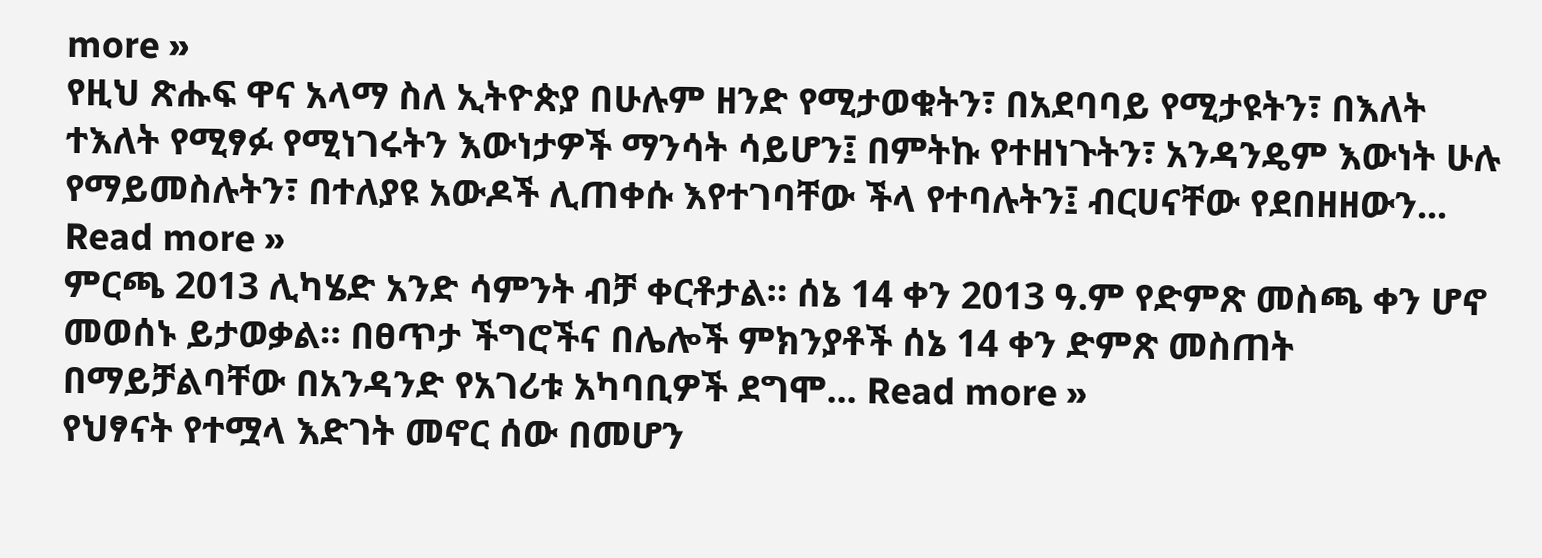more »
የዚህ ጽሑፍ ዋና አላማ ስለ ኢትዮጵያ በሁሉም ዘንድ የሚታወቁትን፣ በአደባባይ የሚታዩትን፣ በእለት ተእለት የሚፃፉ የሚነገሩትን እውነታዎች ማንሳት ሳይሆን፤ በምትኩ የተዘነጉትን፣ አንዳንዴም እውነት ሁሉ የማይመስሉትን፣ በተለያዩ አውዶች ሊጠቀሱ እየተገባቸው ችላ የተባሉትን፤ ብርሀናቸው የደበዘዘውን... Read more »
ምርጫ 2013 ሊካሄድ አንድ ሳምንት ብቻ ቀርቶታል። ሰኔ 14 ቀን 2013 ዓ.ም የድምጽ መስጫ ቀን ሆኖ መወሰኑ ይታወቃል። በፀጥታ ችግሮችና በሌሎች ምክንያቶች ሰኔ 14 ቀን ድምጽ መስጠት በማይቻልባቸው በአንዳንድ የአገሪቱ አካባቢዎች ደግሞ... Read more »
የህፃናት የተሟላ እድገት መኖር ሰው በመሆን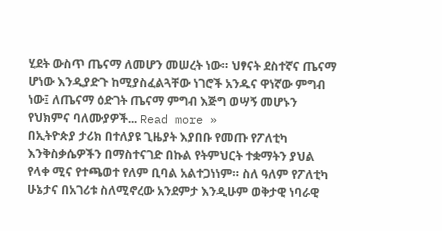ሂደት ውስጥ ጤናማ ለመሆን መሠረት ነው። ህፃናት ደስተኛና ጤናማ ሆነው እንዲያድጉ ከሚያስፈልጓቸው ነገሮች አንዱና ዋነኛው ምግብ ነው፤ ለጤናማ ዕድገት ጤናማ ምግብ እጅግ ወሣኝ መሆኑን የህክምና ባለሙያዎች... Read more »
በኢትዮጵያ ታሪክ በተለያዩ ጊዜያት እያበቡ የመጡ የፖለቲካ እንቅስቃሴዎችን በማስተናገድ በኩል የትምህርት ተቋማትን ያህል የላቀ ሚና የተጫወተ የለም ቢባል አልተጋነነም። ስለ ዓለም የፖለቲካ ሁኔታና በአገሪቱ ስለሚኖረው አንደምታ እንዲሁም ወቅታዊ ነባራዊ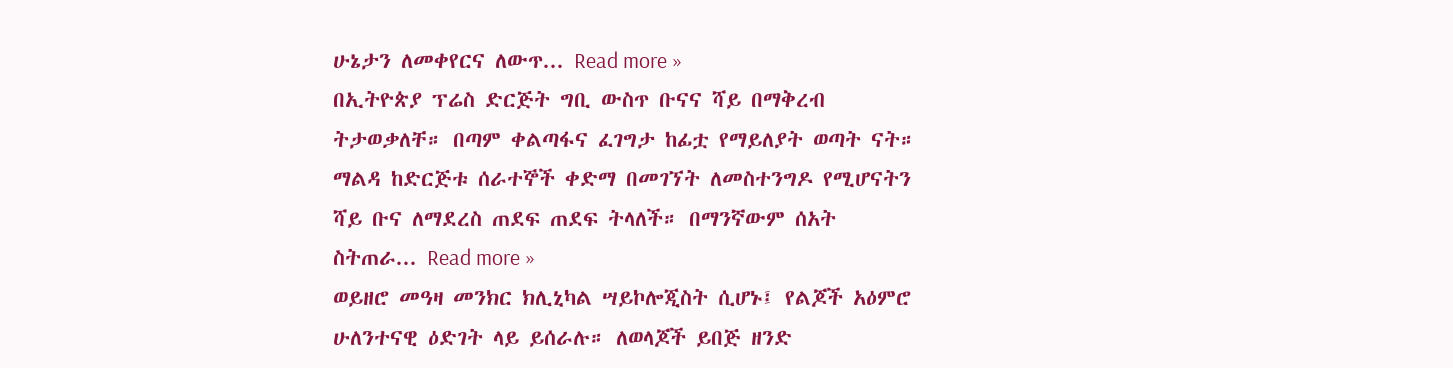ሁኔታን ለመቀየርና ለውጥ... Read more »
በኢትዮጵያ ፕሬስ ድርጅት ግቢ ውስጥ ቡናና ሻይ በማቅረብ ትታወቃለቸ። በጣም ቀልጣፋና ፈገግታ ከፊቷ የማይለያት ወጣት ናት። ማልዳ ከድርጅቱ ሰራተኞች ቀድማ በመገኘት ለመስተንግዶ የሚሆናትን ሻይ ቡና ለማደረስ ጠደፍ ጠደፍ ትላለች። በማንኛውም ሰአት ስትጠራ... Read more »
ወይዘሮ መዓዛ መንክር ክሊኒካል ሣይኮሎጂስት ሲሆኑ፤ የልጆች አዕምሮ ሁለንተናዊ ዕድገት ላይ ይሰራሉ። ለወላጆች ይበጅ ዘንድ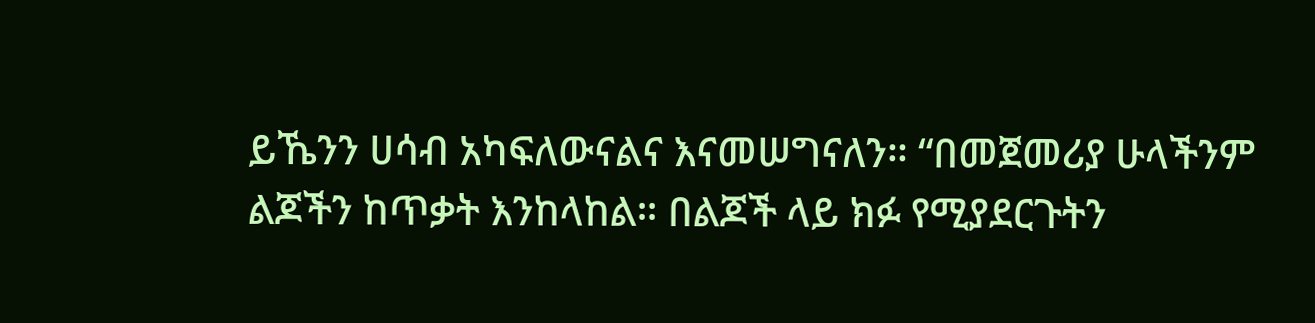ይኼንን ሀሳብ አካፍለውናልና እናመሠግናለን። “በመጀመሪያ ሁላችንም ልጆችን ከጥቃት እንከላከል። በልጆች ላይ ክፉ የሚያደርጉትን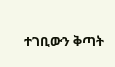ተገቢውን ቅጣት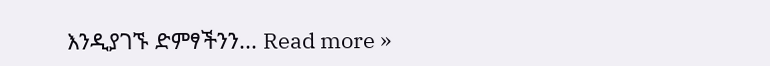እንዲያገኙ ድምፃችንን... Read more »